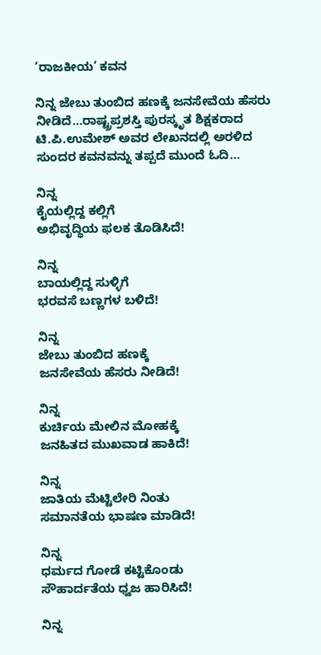‘ರಾಜಕೀಯ’ ಕವನ

ನಿನ್ನ ಜೇಬು ತುಂಬಿದ ಹಣಕ್ಕೆ ಜನಸೇವೆಯ ಹೆಸರು ನೀಡಿದೆ…ರಾಷ್ಟ್ರಪ್ರಶಸ್ತಿ ಪುರಸ್ಕೃತ ಶಿಕ್ಷಕರಾದ ಟಿ.ಪಿ.ಉಮೇಶ್ ಅವರ ಲೇಖನದಲ್ಲಿ ಅರಳಿದ ಸುಂದರ ಕವನವನ್ನು ತಪ್ಪದೆ ಮುಂದೆ ಓದಿ…

ನಿನ್ನ
ಕೈಯಲ್ಲಿದ್ದ ಕಲ್ಲಿಗೆ
ಅಭಿವೃದ್ಧಿಯ ಫಲಕ ತೊಡಿಸಿದೆ!

ನಿನ್ನ
ಬಾಯಲ್ಲಿದ್ದ ಸುಳ್ಳಿಗೆ
ಭರವಸೆ ಬಣ್ಣಗಳ ಬಳಿದೆ!

ನಿನ್ನ
ಜೇಬು ತುಂಬಿದ ಹಣಕ್ಕೆ
ಜನಸೇವೆಯ ಹೆಸರು ನೀಡಿದೆ!

ನಿನ್ನ
ಕುರ್ಚಿಯ ಮೇಲಿನ ಮೋಹಕ್ಕೆ
ಜನಹಿತದ ಮುಖವಾಡ ಹಾಕಿದೆ!

ನಿನ್ನ
ಜಾತಿಯ ಮೆಟ್ಟಿಲೇರಿ ನಿಂತು
ಸಮಾನತೆಯ ಭಾಷಣ ಮಾಡಿದೆ!

ನಿನ್ನ
ಧರ್ಮದ ಗೋಡೆ ಕಟ್ಟಿಕೊಂಡು
ಸೌಹಾರ್ದತೆಯ ಧ್ವಜ ಹಾರಿಸಿದೆ!

ನಿನ್ನ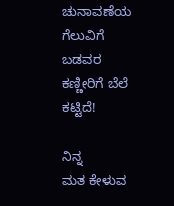ಚುನಾವಣೆಯ ಗೆಲುವಿಗೆ
ಬಡವರ ಕಣ್ಣೀರಿಗೆ ಬೆಲೆ ಕಟ್ಟಿದೆ!

ನಿನ್ನ
ಮತ ಕೇಳುವ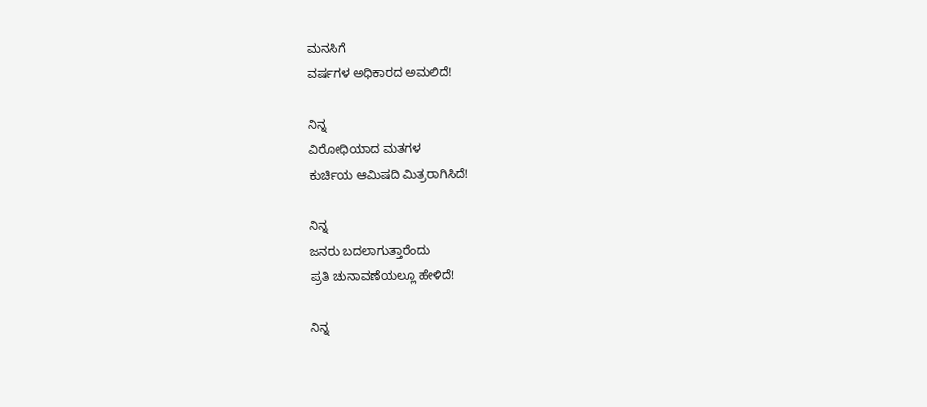ಮನಸಿಗೆ
ವರ್ಷಗಳ ಅಧಿಕಾರದ ಅಮಲಿದೆ!

ನಿನ್ನ
ವಿರೋಧಿಯಾದ ಮತಗಳ
ಕುರ್ಚಿಯ ಆಮಿಷದಿ ಮಿತ್ರರಾಗಿಸಿದೆ!

ನಿನ್ನ
ಜನರು ಬದಲಾಗುತ್ತಾರೆಂದು
ಪ್ರತಿ ಚುನಾವಣೆಯಲ್ಲೂ ಹೇಳಿದೆ!

ನಿನ್ನ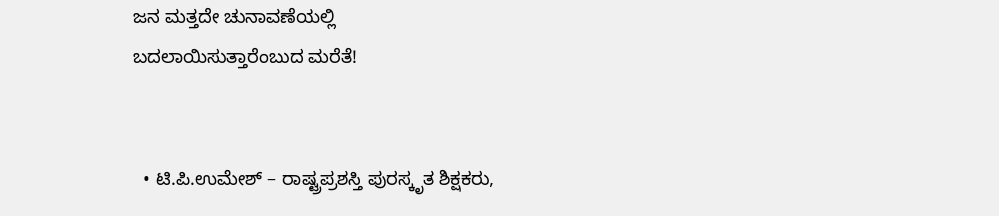ಜನ ಮತ್ತದೇ ಚುನಾವಣೆಯಲ್ಲಿ
ಬದಲಾಯಿಸುತ್ತಾರೆಂಬುದ ಮರೆತೆ!


  • ಟಿ.ಪಿ.ಉಮೇಶ್ – ರಾಷ್ಟ್ರಪ್ರಶಸ್ತಿ ಪುರಸ್ಕೃತ ಶಿಕ್ಷಕರು,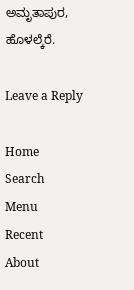ಅಮೃತಾಪುರ, ಹೊಳಲ್ಕೆರೆ.

Leave a Reply

Home
Search
Menu
Recent
About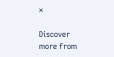×

Discover more from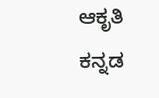ಆಕೃತಿ ಕನ್ನಡ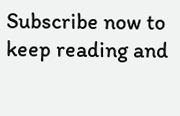Subscribe now to keep reading and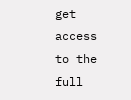get access to the full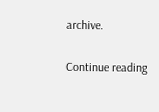archive.

Continue reading